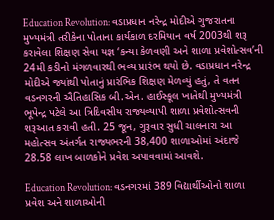Education Revolution: વડાપ્રધાન નરેન્દ્ર મોદીએ ગુજરાતના મુખ્યમંત્રી તરીકેના પોતાના કાર્યકાળ દરમિયાન વર્ષ 2003થી શરૂ કરાવેલા શિક્ષણ સેવા યજ્ઞ ‘કન્યા કેળવણી અને શાળા પ્રવેશોત્સવ’ની 24મી કડીનો મંગળવારથી ભવ્ય પ્રારંભ થયો છે. વડાપ્રધાન નરેન્દ્ર મોદીએ જ્યાંથી પોતાનું પ્રારંભિક શિક્ષણ મેળવ્યું હતું, તે વતન વડનગરની ઐતિહાસિક બી.એન. હાઈસ્કૂલ ખાતેથી મુખ્યમંત્રી ભૂપેન્દ્ર પટેલે આ ત્રિદિવસીય રાજ્યવ્યાપી શાળા પ્રવેશોત્સવની શરૂઆત કરાવી હતી. 25 જૂન, ગુરૂવાર સુધી ચાલનારા આ મહોત્સવ અંતર્ગત રાજ્યભરની 38,400 શાળાઓમાં અંદાજે 28.58 લાખ બાળકોને પ્રવેશ અપાવવામાં આવશે.

Education Revolution: વડનગરમાં 389 વિદ્યાર્થીઓનો શાળા પ્રવેશ અને શાળાઓની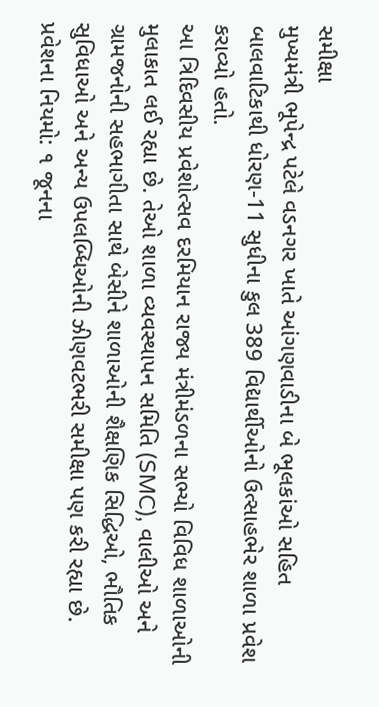સમીક્ષા
મુખ્યમંત્રી ભૂપેન્દ્ર પટેલે વડનગર ખાતે આંગણવાડીના બે ભૂલકાંઓ સહિત બાલવાટિકાથી ધોરણ-11 સુધીના કુલ 389 વિદ્યાર્થીઓનો ઉત્સાહભેર શાળા પ્રવેશ કરાવ્યો હતો.
આ ત્રિદિવસીય પ્રવેશોત્સવ દરમિયાન રાજ્ય મંત્રીમંડળના સભ્યો વિવિધ શાળાઓની મુલાકાત લઈ રહ્યા છે. તેઓ શાળા વ્યવસ્થાપન સમિતિ (SMC), વાલીઓ અને ગ્રામજનોની સહભાગીતા સાથે બેસીને શાળાઓની શૈક્ષણિક સિદ્ધિઓ, ભૌતિક સુવિધાઓ અને અન્ય ઉપલબ્ધિઓની ઝીણવટભરી સમીક્ષા પણ કરી રહ્યા છે.
પ્રવેશના નિયમો: ૧ જૂનના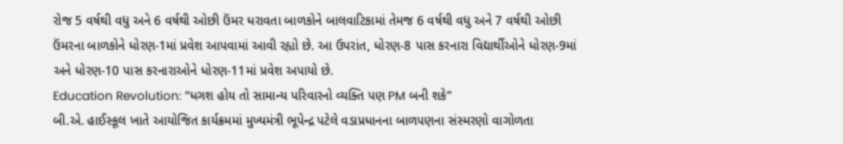રોજ 5 વર્ષથી વધુ અને 6 વર્ષથી ઓછી ઉંમર ધરાવતા બાળકોને બાલવાટિકામાં તેમજ 6 વર્ષથી વધુ અને 7 વર્ષથી ઓછી ઉંમરના બાળકોને ધોરણ-1માં પ્રવેશ આપવામાં આવી રહ્યો છે. આ ઉપરાંત, ધોરણ-8 પાસ કરનારા વિદ્યાર્થીઓને ધોરણ-9માં અને ધોરણ-10 પાસ કરનારાઓને ધોરણ-11માં પ્રવેશ અપાયો છે.
Education Revolution: “ધગશ હોય તો સામાન્ય પરિવારનો વ્યક્તિ પણ PM બની શકે”
બી.એ. હાઈસ્કૂલ ખાતે આયોજિત કાર્યક્રમમાં મુખ્યમંત્રી ભૂપેન્દ્ર પટેલે વડાપ્રધાનના બાળપણના સંસ્મરણો વાગોળતા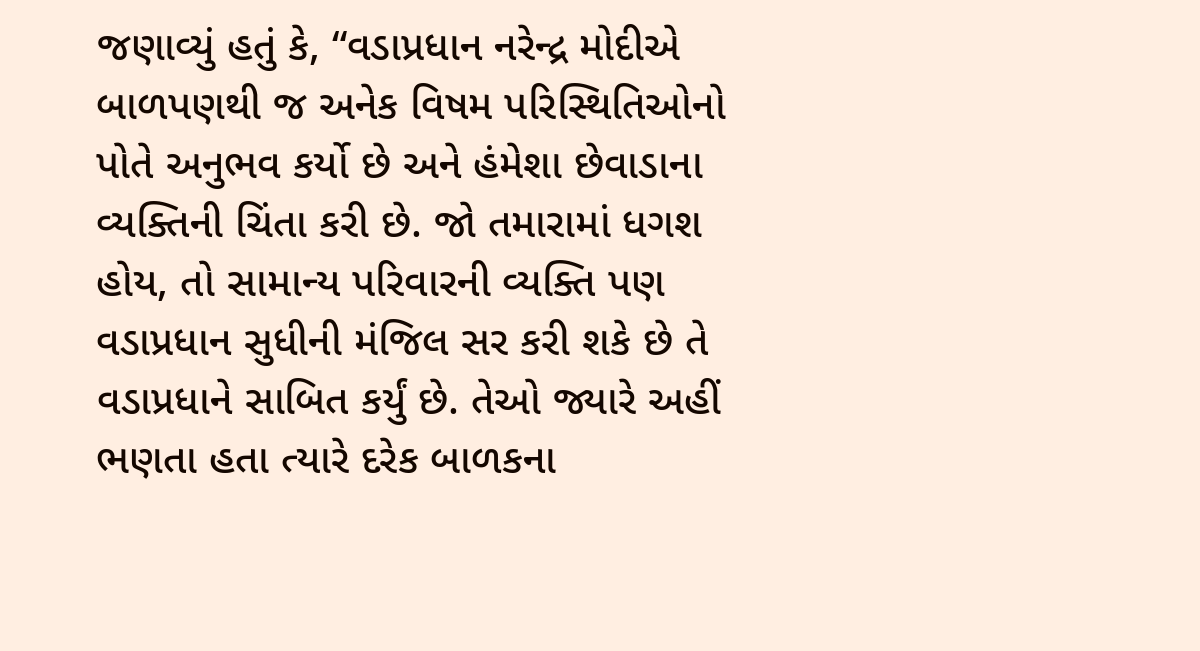જણાવ્યું હતું કે, “વડાપ્રધાન નરેન્દ્ર મોદીએ બાળપણથી જ અનેક વિષમ પરિસ્થિતિઓનો પોતે અનુભવ કર્યો છે અને હંમેશા છેવાડાના વ્યક્તિની ચિંતા કરી છે. જો તમારામાં ધગશ હોય, તો સામાન્ય પરિવારની વ્યક્તિ પણ વડાપ્રધાન સુધીની મંજિલ સર કરી શકે છે તે વડાપ્રધાને સાબિત કર્યું છે. તેઓ જ્યારે અહીં ભણતા હતા ત્યારે દરેક બાળકના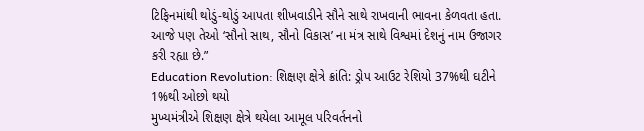ટિફિનમાંથી થોડું-થોડું આપતા શીખવાડીને સૌને સાથે રાખવાની ભાવના કેળવતા હતા. આજે પણ તેઓ ‘સૌનો સાથ, સૌનો વિકાસ’ ના મંત્ર સાથે વિશ્વમાં દેશનું નામ ઉજાગર કરી રહ્યા છે.”
Education Revolution: શિક્ષણ ક્ષેત્રે ક્રાંતિ: ડ્રોપ આઉટ રેશિયો 37%થી ઘટીને 1%થી ઓછો થયો
મુખ્યમંત્રીએ શિક્ષણ ક્ષેત્રે થયેલા આમૂલ પરિવર્તનનો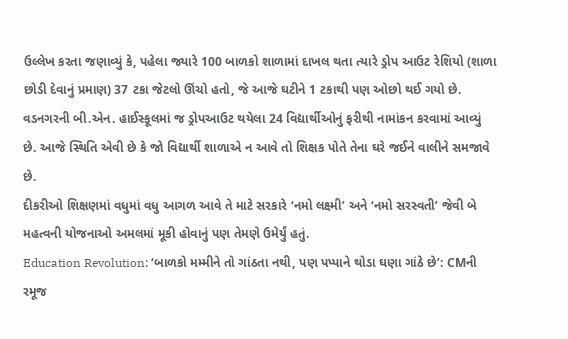ઉલ્લેખ કરતા જણાવ્યું કે, પહેલા જ્યારે 100 બાળકો શાળામાં દાખલ થતા ત્યારે ડ્રોપ આઉટ રેશિયો (શાળા છોડી દેવાનું પ્રમાણ) 37 ટકા જેટલો ઊંચો હતો, જે આજે ઘટીને 1 ટકાથી પણ ઓછો થઈ ગયો છે. વડનગરની બી.એન. હાઈસ્કૂલમાં જ ડ્રોપઆઉટ થયેલા 24 વિદ્યાર્થીઓનું ફરીથી નામાંકન કરવામાં આવ્યું છે. આજે સ્થિતિ એવી છે કે જો વિદ્યાર્થી શાળાએ ન આવે તો શિક્ષક પોતે તેના ઘરે જઈને વાલીને સમજાવે છે.
દીકરીઓ શિક્ષણમાં વધુમાં વધુ આગળ આવે તે માટે સરકારે ‘નમો લક્ષ્મી’ અને ‘નમો સરસ્વતી’ જેવી બે મહત્વની યોજનાઓ અમલમાં મૂકી હોવાનું પણ તેમણે ઉમેર્યું હતું.
Education Revolution: ‘બાળકો મમ્મીને તો ગાંઠતા નથી, પણ પપ્પાને થોડા ઘણા ગાંઠે છે’: CMની રમૂજ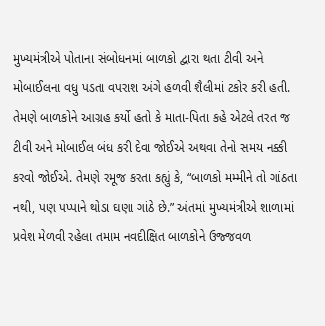મુખ્યમંત્રીએ પોતાના સંબોધનમાં બાળકો દ્વારા થતા ટીવી અને મોબાઈલના વધુ પડતા વપરાશ અંગે હળવી શૈલીમાં ટકોર કરી હતી. તેમણે બાળકોને આગ્રહ કર્યો હતો કે માતા-પિતા કહે એટલે તરત જ ટીવી અને મોબાઈલ બંધ કરી દેવા જોઈએ અથવા તેનો સમય નક્કી કરવો જોઈએ. તેમણે રમૂજ કરતા કહ્યું કે, “બાળકો મમ્મીને તો ગાંઠતા નથી, પણ પપ્પાને થોડા ઘણા ગાંઠે છે.” અંતમાં મુખ્યમંત્રીએ શાળામાં પ્રવેશ મેળવી રહેલા તમામ નવદીક્ષિત બાળકોને ઉજ્જવળ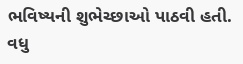ભવિષ્યની શુભેચ્છાઓ પાઠવી હતી.
વધુ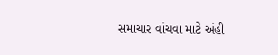સમાચાર વાંચવા માટે અંહી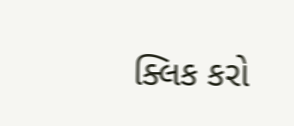ક્લિક કરો